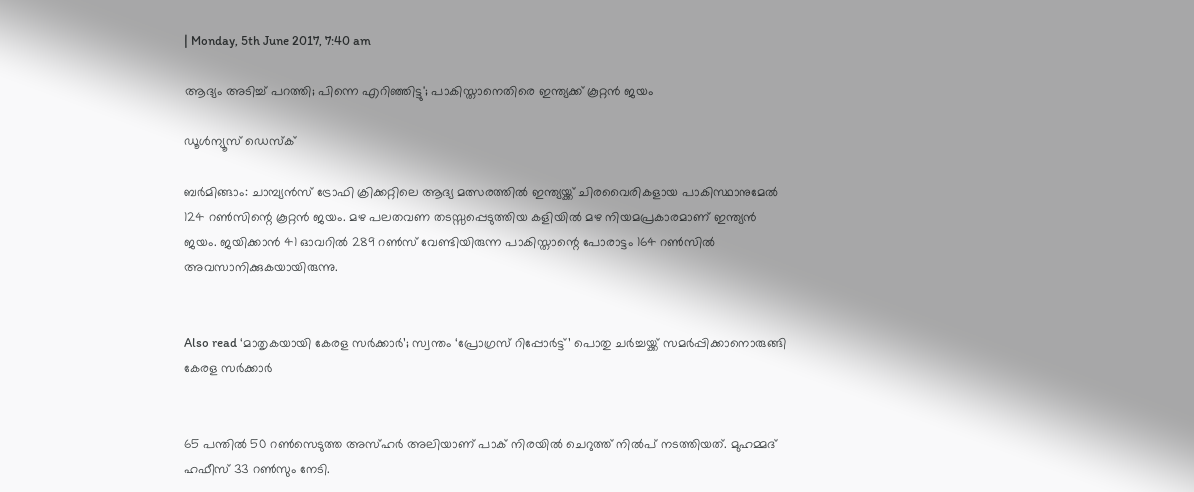| Monday, 5th June 2017, 7:40 am

ആദ്യം അടിച്ച് പറത്തി; പിന്നെ എറിഞ്ഞിട്ടു'; പാകിസ്താനെതിരെ ഇന്ത്യക്ക് കൂറ്റന്‍ ജയം

ഡൂള്‍ന്യൂസ് ഡെസ്‌ക്

ബര്‍മിങ്ങാം: ചാമ്പ്യന്‍സ് ട്രോഫി ക്രിക്കറ്റിലെ ആദ്യ മത്സരത്തില്‍ ഇന്ത്യയ്ക്ക് ചിരവൈരികളായ പാകിസ്ഥാനുമേല്‍ 124 റണ്‍സിന്റെ കൂറ്റന്‍ ജയം. മഴ പലതവണ തടസ്സപ്പെടുത്തിയ കളിയില്‍ മഴ നിയമപ്രകാരമാണ് ഇന്ത്യന്‍ ജയം. ജയിക്കാന്‍ 41 ഓവറില്‍ 289 റണ്‍സ് വേണ്ടിയിരുന്ന പാകിസ്താന്റെ പോരാട്ടം 164 റണ്‍സില്‍ അവസാനിക്കുകയായിരുന്നു.


Also read ‘മാതൃകയായി കേരള സര്‍ക്കാര്‍’; സ്വന്തം ‘പ്രോഗ്രസ് റിപ്പോര്‍ട്ട്’ പൊതു ചര്‍ച്ചയ്ക്ക് സമര്‍പ്പിക്കാനൊരുങ്ങി കേരള സര്‍ക്കാര്‍


65 പന്തില്‍ 50 റണ്‍സെടുത്ത അസ്ഹര്‍ അലിയാണ് പാക് നിരയില്‍ ചെറുത്ത് നില്‍പ് നടത്തിയത്. മുഹമ്മദ് ഹഫീസ് 33 റണ്‍സും നേടി.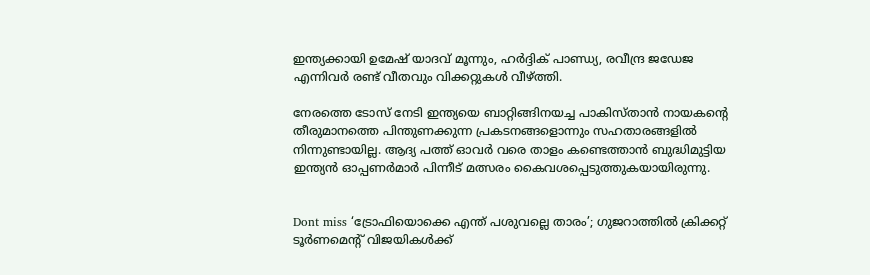ഇന്ത്യക്കായി ഉമേഷ് യാദവ് മൂന്നും, ഹര്‍ദ്ദിക് പാണ്ഡ്യ, രവീന്ദ്ര ജഡേജ എന്നിവര്‍ രണ്ട് വീതവും വിക്കറ്റുകള്‍ വീഴ്ത്തി.

നേരത്തെ ടോസ് നേടി ഇന്ത്യയെ ബാറ്റിങ്ങിനയച്ച പാകിസ്താന്‍ നായകന്റെ തീരുമാനത്തെ പിന്തുണക്കുന്ന പ്രകടനങ്ങളൊന്നും സഹതാരങ്ങളില്‍ നിന്നുണ്ടായില്ല. ആദ്യ പത്ത് ഓവര്‍ വരെ താളം കണ്ടെത്താന്‍ ബുദ്ധിമുട്ടിയ ഇന്ത്യന്‍ ഓപ്പണര്‍മാര്‍ പിന്നീട് മത്സരം കൈവശപ്പെടുത്തുകയായിരുന്നു.


Dont miss ‘ട്രോഫിയൊക്കെ എന്ത് പശുവല്ലെ താരം’; ഗുജറാത്തില്‍ ക്രിക്കറ്റ് ടൂര്‍ണമെന്റ് വിജയികള്‍ക്ക്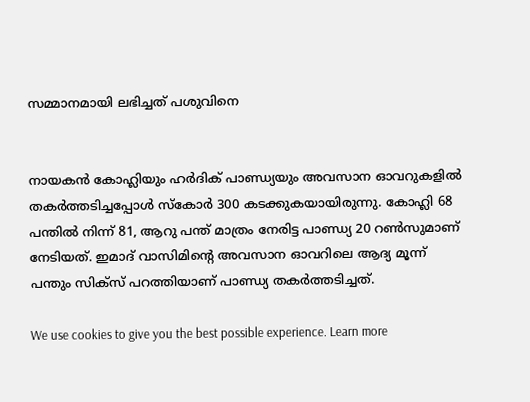സമ്മാനമായി ലഭിച്ചത് പശുവിനെ


നായകന്‍ കോഹ്ലിയും ഹര്‍ദിക് പാണ്ഡ്യയും അവസാന ഓവറുകളില്‍ തകര്‍ത്തടിച്ചപ്പോള്‍ സ്‌കോര്‍ 300 കടക്കുകയായിരുന്നു. കോഹ്ലി 68 പന്തില്‍ നിന്ന് 81, ആറു പന്ത് മാത്രം നേരിട്ട പാണ്ഡ്യ 20 റണ്‍സുമാണ് നേടിയത്. ഇമാദ് വാസിമിന്റെ അവസാന ഓവറിലെ ആദ്യ മൂന്ന് പന്തും സിക്‌സ് പറത്തിയാണ് പാണ്ഡ്യ തകര്‍ത്തടിച്ചത്.

We use cookies to give you the best possible experience. Learn more